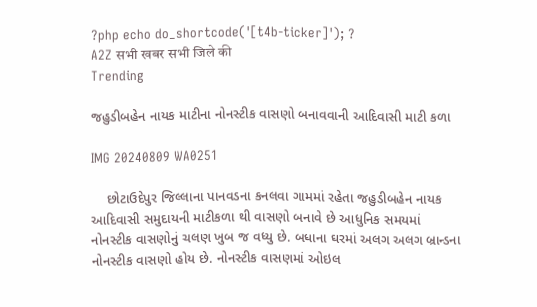?php echo do_shortcode('[t4b-ticker]'); ?
A2Z सभी खबर सभी जिले की
Trending

જહુડીબહેન નાયક માટીના નોનસ્ટીક વાસણો બનાવવાની આદિવાસી માટી કળા

IMG 20240809 WA0251

    છોટાઉદેપુર જિલ્લાના પાનવડના કનલવા ગામમાં રહેતા જહુડીબહેન નાયક આદિવાસી સમુદાયની માટીકળા થી વાસણો બનાવે છે આધુનિક સમયમાં નોનસ્ટીક વાસણોનું ચલણ ખુબ જ વધ્યુ છે. બધાના ઘરમાં અલગ અલગ બ્રાન્ડના નોનસ્ટીક વાસણો હોય છે. નોનસ્ટીક વાસણમાં ઓઇલ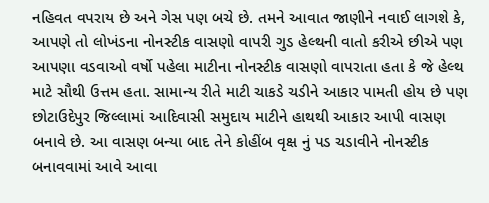નહિવત વપરાય છે અને ગેસ પણ બચે છે. તમને આવાત જાણીને નવાઈ લાગશે કે, આપણે તો લોખંડના નોનસ્ટીક વાસણો વાપરી ગુડ હેલ્થની વાતો કરીએ છીએ પણ આપણા વડવાઓ વર્ષો પહેલા માટીના નોનસ્ટીક વાસણો વાપરાતા હતા કે જે હેલ્થ માટે સૌથી ઉત્તમ હતા. સામાન્ય રીતે માટી ચાકડે ચડીને આકાર પામતી હોય છે પણ છોટાઉદેપુર જિલ્લામાં આદિવાસી સમુદાય માટીને હાથથી આકાર આપી વાસણ બનાવે છે. આ વાસણ બન્યા બાદ તેને કોહીંબ વૃક્ષ નું પડ ચડાવીને નોનસ્ટીક બનાવવામાં આવે આવા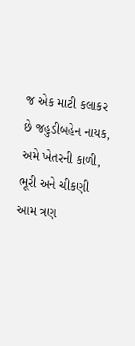જ એક માટી કલાકર છે જહુડીબહેન નાયક, અમે ખેતરની કાળી, ભૂરી અને ચીકણી આમ ત્રણ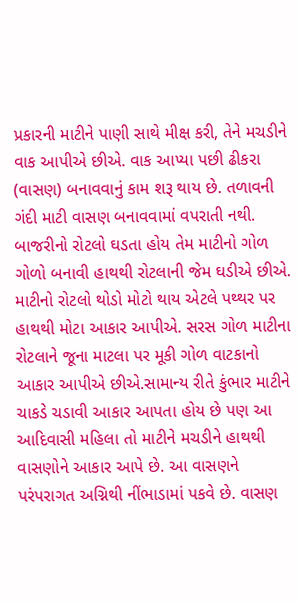પ્રકારની માટીને પાણી સાથે મીક્ષ કરી, તેને મચડીને વાક આપીએ છીએ. વાક આપ્યા પછી ઢીકરા (વાસણ) બનાવવાનું કામ શરૂ થાય છે. તળાવની ગંદી માટી વાસણ બનાવવામાં વપરાતી નથી. બાજરીનો રોટલો ઘડતા હોય તેમ માટીનો ગોળ ગોળો બનાવી હાથથી રોટલાની જેમ ઘડીએ છીએ. માટીનો રોટલો થોડો મોટો થાય એટલે પથ્થર પર હાથથી મોટા આકાર આપીએ. સરસ ગોળ માટીના રોટલાને જૂના માટલા પર મૂકી ગોળ વાટકાનો આકાર આપીએ છીએ.સામાન્ય રીતે કુંભાર માટીને ચાકડે ચડાવી આકાર આપતા હોય છે પણ આ આદિવાસી મહિલા તો માટીને મચડીને હાથથી વાસણોને આકાર આપે છે. આ વાસણને પરંપરાગત અગ્નિથી નીંભાડામાં પકવે છે. વાસણ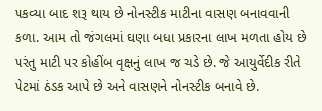પકવ્યા બાદ શરૂ થાય છે નોનસ્ટીક માટીના વાસણ બનાવવાની કળા. આમ તો જંગલમાં ઘણા બધા પ્રકારના લાખ મળતા હોય છે પરંતુ માટી પર કોહીંબ વૃક્ષનું લાખ જ ચડે છે. જે આયુર્વેદીક રીતે પેટમાં ઠંડક આપે છે અને વાસણને નોનસ્ટીક બનાવે છે.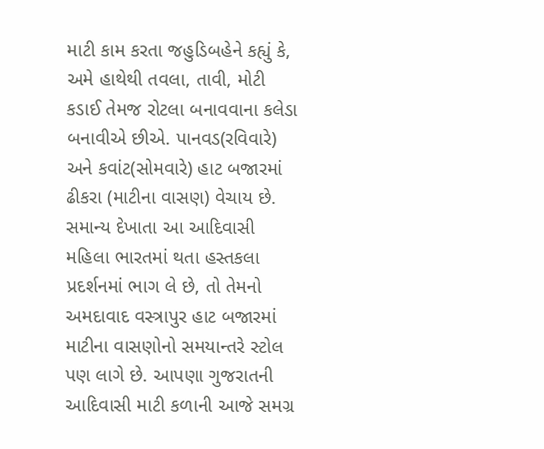માટી કામ કરતા જહુડિબહેને કહ્યું કે, અમે હાથેથી તવલા, તાવી, મોટી કડાઈ તેમજ રોટલા બનાવવાના કલેડા બનાવીએ છીએ. પાનવડ(રવિવારે) અને કવાંટ(સોમવારે) હાટ બજારમાં ઢીકરા (માટીના વાસણ) વેચાય છે. સમાન્ય દેખાતા આ આદિવાસી મહિલા ભારતમાં થતા હસ્તકલા પ્રદર્શનમાં ભાગ લે છે, તો તેમનો અમદાવાદ વસ્ત્રાપુર હાટ બજારમાં માટીના વાસણોનો સમયાન્તરે સ્ટોલ પણ લાગે છે. આપણા ગુજરાતની આદિવાસી માટી કળાની આજે સમગ્ર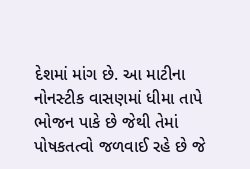દેશમાં માંગ છે. આ માટીના નોનસ્ટીક વાસણમાં ધીમા તાપે ભોજન પાકે છે જેથી તેમાં પોષકતત્વો જળવાઈ રહે છે જે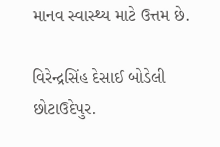માનવ સ્વાસ્થ્ય માટે ઉત્તમ છે.

વિરેન્દ્રસિંહ દેસાઈ બોડેલી છોટાઉદેપુર.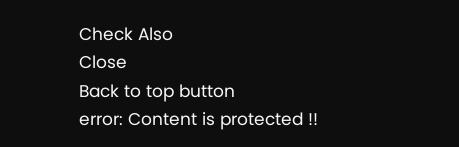Check Also
Close
Back to top button
error: Content is protected !!